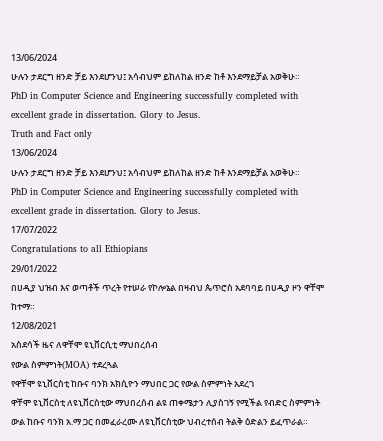13/06/2024
ሁሉን ታደርግ ዘንድ ቻይ እንደሆንህ፤ አሳብህም ይከለከል ዘንድ ከቶ እንደማይቻል አወቅሁ።
PhD in Computer Science and Engineering successfully completed with excellent grade in dissertation. Glory to Jesus.
Truth and Fact only
13/06/2024
ሁሉን ታደርግ ዘንድ ቻይ እንደሆንህ፤ አሳብህም ይከለከል ዘንድ ከቶ እንደማይቻል አወቅሁ።
PhD in Computer Science and Engineering successfully completed with excellent grade in dissertation. Glory to Jesus.
17/07/2022
Congratulations to all Ethiopians
29/01/2022
በሀዲያ ህዝብ እና ወጣቶች ጥረት የተሠራ የኮሎኔል በዛብህ ጴጥሮስ አደባባይ በሀዲያ ዞን ዋቸሞ ከተማ።
12/08/2021
አስደሳች ዜና ለዋቸሞ ዩኒቨርሲቲ ማህበረሰብ
የውል ስምምነት(MOA) ተደረጓል
የዋቸሞ ዩኒቨርስቲ ከቡና ባንክ አክሲዮን ማህበር ጋር የውል ስምምነት አደረገ
ዋቸሞ ዩኒቨርስቲ ለዩኒቨርስቲው ማህበረሰብ ልዩ ጠቀሜታን ሊያስገኝ የሚችል የብድር ስምምነት ውል ከቡና ባንክ አ.ማ ጋር በመፈራረሙ ለዩኒቨርስቲው ህብረተሰብ ትልቅ ዕድልን ይፈጥራል።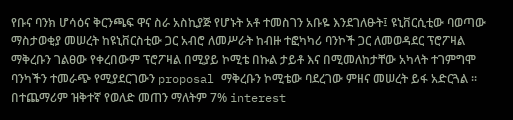የቡና ባንክ ሆሳዕና ቅርንጫፍ ዋና ስራ አስኪያጅ የሆኑት አቶ ተመስገን አቡዬ እንደገለፁት፤ ዩኒቨርሲቲው ባወጣው ማስታወቂያ መሠረት ከዩኒቨርስቲው ጋር አብሮ ለመሥራት ከብዙ ተፎካካሪ ባንኮች ጋር ለመወዳደር ፕሮፖዛል ማቅረቡን ገልፀው የቀረበውም ፕሮፖዛል በሚያይ ኮሚቴ በኩል ታይቶ እና በሚመለከታቸው አካላት ተገምግሞ ባንካችን ተመራጭ የሚያደርገውን proposal ማቅረቡን ኮሚቴው ባደረገው ምዘና መሠረት ይፋ አድርጓል ፡፡ በተጨማሪም ዝቅተኛ የወለድ መጠን ማለትም 7% interest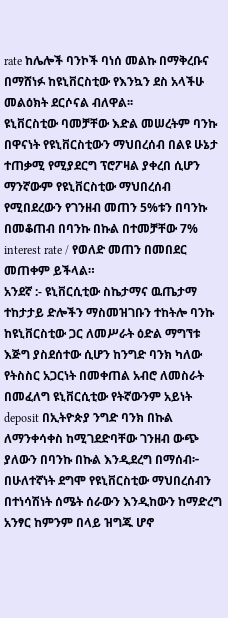rate ከሌሎች ባንኮች ባነሰ መልኩ በማቅረቡና በማሸነፉ ከዩኒቨርስቲው የእንኳን ደስ አላችሁ መልዕክት ደርሶናል ብለዋል፡፡
ዩኒቨርስቲው ባመቻቸው እድል መሠረትም ባንኩ በዋናነት የዩኒቨርስቲውን ማህበረሰብ በልዩ ሁኔታ ተጠቃሚ የሚያደርግ ፕሮፖዛል ያቀረበ ሲሆን ማንኛውም የዩኒቨርስቲው ማህበረሰብ የሚበደረውን የገንዘብ መጠን 5%ቱን በባንኩ በመቆጠብ በባንኩ በኩል በተመቻቸው 7% interest rate / የወለድ መጠን በመበደር መጠቀም ይችላል።
አንደኛ :- ዩኒቨርሲቲው ስኬታማና ዉጤታማ ተከታታይ ድሎችን ማስመዝገቡን ተከትሎ ባንኩ ከዩኒቨርስቲው ጋር ለመሥራት ዕድል ማግኘቱ እጅግ ያስደሰተው ሲሆን ከንግድ ባንክ ካለው የትስስር አጋርነት በመቀጠል አብሮ ለመስራት በመፈለግ ዩኒቨርሲቲው የትኛውንም አይነት deposit በኢትዮጵያ ንግድ ባንክ በኩል ለማንቀሳቀስ ከሚገደድባቸው ገንዘብ ውጭ ያለውን በባንኩ በኩል እንዲደረግ በማሰብ፦
በሁለተኛነት ደግሞ የዩኒቨርስቲው ማህበረሰብን በተነሳሽነት ሰሜት ሰራውን እንዲከውን ከማድረግ አንፃር ከምንም በላይ ዝግጁ ሆኖ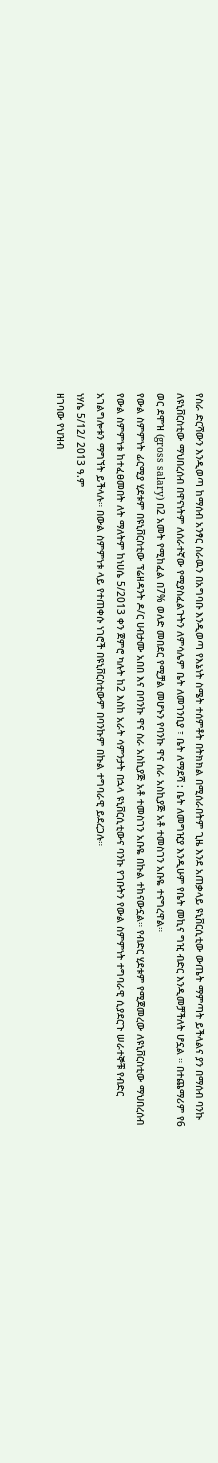የስራ ድርሻውን እንዲወጣ ከማሰብ አንፃር ስራዉን በአግባቡ እንዲወጣ የእኔነት ስሜት ተሰምቶት በትክክል በሚሰራበትም ጊዜ እንደ አጠቃላይ ዩኒቨርሲቲው ውጤት ማምጣት ይችላልና ያን በማሰብ ባንኩ ለዩኒቨርስቲው ማህበረሰብ በዋናነትም ለሰራተኛው የሚያስፈልጉትን ለምሳሌም ቤት ለመገንቢያ ፣ ቤት ለማደሻ : ቤት ለመግዢያ እንዲሁም የቤት መኪና ግዢ ብድር እንዲመቻችለት ሆኗል ። በተጨማሪም የ6 ወር ደሞዝ (gross salary) በ2 አመት የሚከፈል በ7% ወለድ መበደር የሚቻል መሆኑን የባንኩ ዋና ሰራ አስኪያጅ አቶ ተመስገን አቡዬ ተናግረዋል።
የውል ስምምነት ፊርሚያ ሂደቱም በዩኒቨርስቲው ፕሬዘዳንት ዶ/ር ሀብታሙ አበበ እና በባንኩ ዋና ስራ አስኪያጅ አቶ ተመስገን አቡዬ በኩል ተከናውኗል። የብድር ሂደቱም የሚጀመረው ለዩኒቨርስቲው ማህበረሰብ የውል ስምምነቱ ከተፈፀመበት ለት ማለትም ከነሀሴ 5/2013 ቀን ጀምሮ ካሉት ከ2 እስከ አራት ሳምንታት በኋላ ዩኒቨርሲቲውና ባንኩ የገቡትን የውል ስምምነት ተግባራዊ ሲያደርጉ ሠራተኞቹ የብድር አገልግሎቱን ማግኘት ይችላሉ። በውል ስምምነቱ ላይ የተጠቀሱ ነገሮች በዩኒቨርስቲውም በባንኩም በኩል ተግባራዊ ይደረጋሉ።
ነሃሴ 5/12/ 2013 ዓ.ም
ዘገባው የህዝብ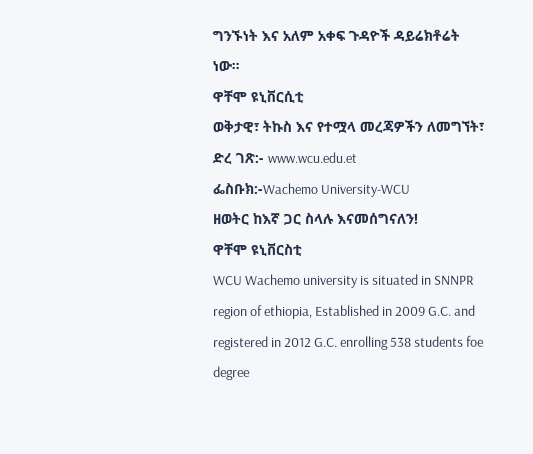ግንኙነት እና አለም አቀፍ ጉዳዮች ዳይሬክቶሬት ነው።
ዋቸሞ ዩኒቨርሲቲ
ወቅታዊ፣ ትኩስ እና የተሟላ መረጃዎችን ለመግኘት፣
ድረ ገጽ:- www.wcu.edu.et
ፌስቡክ:-Wachemo University-WCU
ዘወትር ከእኛ ጋር ስላሉ እናመሰግናለን!
ዋቸሞ ዩኒቨርስቲ
WCU Wachemo university is situated in SNNPR region of ethiopia, Established in 2009 G.C. and registered in 2012 G.C. enrolling 538 students foe degree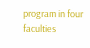program in four faculties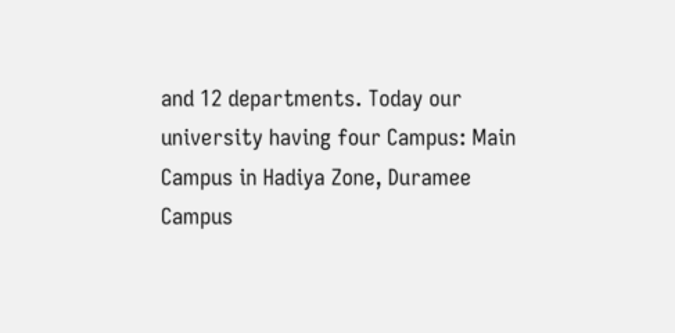and 12 departments. Today our university having four Campus: Main Campus in Hadiya Zone, Duramee Campus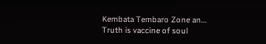Kembata Tembaro Zone an...
Truth is vaccine of soul